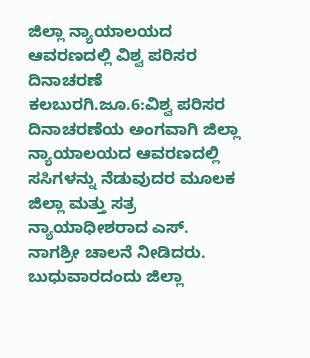ಜಿಲ್ಲಾ ನ್ಯಾಯಾಲಯದ ಆವರಣದಲ್ಲಿ ವಿಶ್ವ ಪರಿಸರ ದಿನಾಚರಣೆ
ಕಲಬುರಗಿ.ಜೂ.6:ವಿಶ್ವ ಪರಿಸರ ದಿನಾಚರಣೆಯ ಅಂಗವಾಗಿ ಜಿಲ್ಲಾ ನ್ಯಾಯಾಲಯದ ಆವರಣದಲ್ಲಿ ಸಸಿಗಳನ್ನು ನೆಡುವುದರ ಮೂಲಕ ಜಿಲ್ಲಾ ಮತ್ತು ಸತ್ರ ನ್ಯಾಯಾಧೀಶರಾದ ಎಸ್. ನಾಗಶ್ರೀ ಚಾಲನೆ ನೀಡಿದರು.
ಬುಧುವಾರದಂದು ಜಿಲ್ಲಾ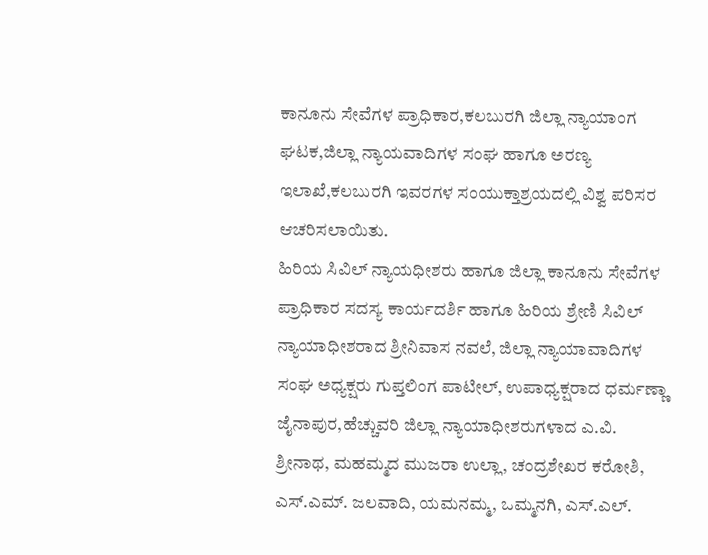ಕಾನೂನು ಸೇವೆಗಳ ಪ್ರಾಧಿಕಾರ,ಕಲಬುರಗಿ ಜಿಲ್ಲಾ ನ್ಯಾಯಾಂಗ ಘಟಕ,ಜಿಲ್ಲಾ ನ್ಯಾಯವಾದಿಗಳ ಸಂಘ ಹಾಗೂ ಅರಣ್ಯ ಇಲಾಖೆ,ಕಲಬುರಗಿ ಇವರಗಳ ಸಂಯುಕ್ತಾಶ್ರಯದಲ್ಲಿ ವಿಶ್ವ ಪರಿಸರ ಆಚರಿಸಲಾಯಿತು.
ಹಿರಿಯ ಸಿವಿಲ್ ನ್ಯಾಯಧೀಶರು ಹಾಗೂ ಜಿಲ್ಲಾ ಕಾನೂನು ಸೇವೆಗಳ ಪ್ರಾಧಿಕಾರ ಸದಸ್ಯ ಕಾರ್ಯದರ್ಶಿ ಹಾಗೂ ಹಿರಿಯ ಶ್ರೇಣಿ ಸಿವಿಲ್ ನ್ಯಾಯಾಧೀಶರಾದ ಶ್ರೀನಿವಾಸ ನವಲೆ, ಜಿಲ್ಲಾ ನ್ಯಾಯಾವಾದಿಗಳ ಸಂಘ ಅಧ್ಯಕ್ಷರು ಗುಪ್ತಲಿಂಗ ಪಾಟೀಲ್, ಉಪಾಧ್ಯಕ್ಷರಾದ ಧರ್ಮಣ್ಣಾ ಜೈನಾಪುರ,ಹೆಚ್ಚುವರಿ ಜಿಲ್ಲಾ ನ್ಯಾಯಾಧೀಶರುಗಳಾದ ಎ.ವಿ. ಶ್ರೀನಾಥ, ಮಹಮ್ಮದ ಮುಜರಾ ಉಲ್ಲಾ, ಚಂದ್ರಶೇಖರ ಕರೋಶಿ, ಎಸ್.ಎಮ್. ಜಲವಾದಿ, ಯಮನಮ್ಮ, ಒಮ್ಮನಗಿ, ಎಸ್.ಎಲ್.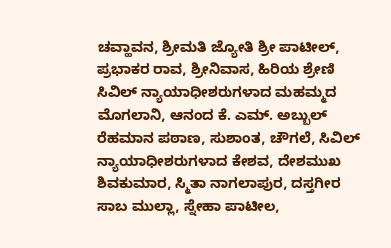ಚವ್ಹಾವನ, ಶ್ರೀಮತಿ ಜ್ಯೋತಿ ಶ್ರೀ ಪಾಟೀಲ್, ಪ್ರಭಾಕರ ರಾವ, ಶ್ರೀನಿವಾಸ, ಹಿರಿಯ ಶ್ರೇಣಿ ಸಿವಿಲ್ ನ್ಯಾಯಾಧೀಶರುಗಳಾದ ಮಹಮ್ಮದ ಮೊಗಲಾನಿ, ಆನಂದ ಕೆ. ಎಮ್. ಅಬ್ಬುಲ್ ರೆಹಮಾನ ಪಠಾಣ, ಸುಶಾಂತ, ಚೌಗಲೆ, ಸಿವಿಲ್ ನ್ಯಾಯಾಧೀಶರುಗಳಾದ ಕೇಶವ, ದೇಶಮುಖ ಶಿವಕುಮಾರ, ಸ್ಮಿತಾ ನಾಗಲಾಪುರ, ದಸ್ತಗೀರ ಸಾಬ ಮುಲ್ಲಾ, ಸ್ನೇಹಾ ಪಾಟೀಲ,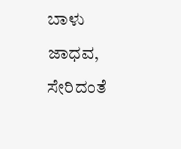ಬಾಳು ಜಾಧವ, ಸೇರಿದಂತೆ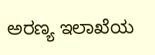ಅರಣ್ಯ ಇಲಾಖೆಯ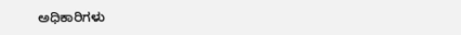ಅಧಿಕಾರಿಗಳು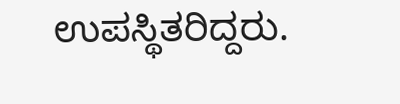ಉಪಸ್ಥಿತರಿದ್ದರು.